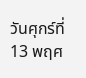วันศุกร์ที่ 13 พฤศ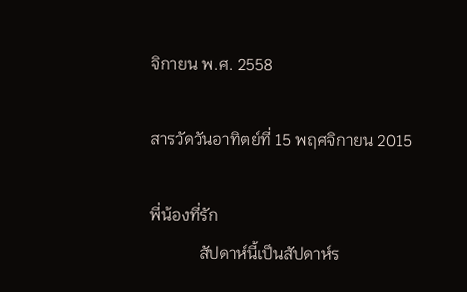จิกายน พ.ศ. 2558

สารวัดวันอาทิตย์ที่ 15 พฤศจิกายน 2015

พี่น้องที่รัก
            สัปดาห์นี้เป็นสัปดาห์ร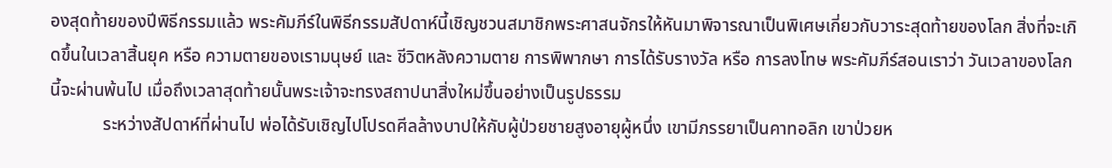องสุดท้ายของปีพิธีกรรมแล้ว พระคัมภีร์ในพิธีกรรมสัปดาห์นี้เชิญชวนสมาชิกพระศาสนจักรให้หันมาพิจารณาเป็นพิเศษเกี่ยวกับวาระสุดท้ายของโลก สิ่งที่จะเกิดขึ้นในเวลาสิ้นยุค หรือ ความตายของเรามนุษย์ และ ชีวิตหลังความตาย การพิพากษา การได้รับรางวัล หรือ การลงโทษ พระคัมภีร์สอนเราว่า วันเวลาของโลกนี้จะผ่านพ้นไป เมื่อถึงเวลาสุดท้ายนั้นพระเจ้าจะทรงสถาปนาสิ่งใหม่ขึ้นอย่างเป็นรูปธรรม
            ระหว่างสัปดาห์ที่ผ่านไป พ่อได้รับเชิญไปโปรดศีลล้างบาปให้กับผู้ป่วยชายสูงอายุผู้หนึ่ง เขามีภรรยาเป็นคาทอลิก เขาป่วยห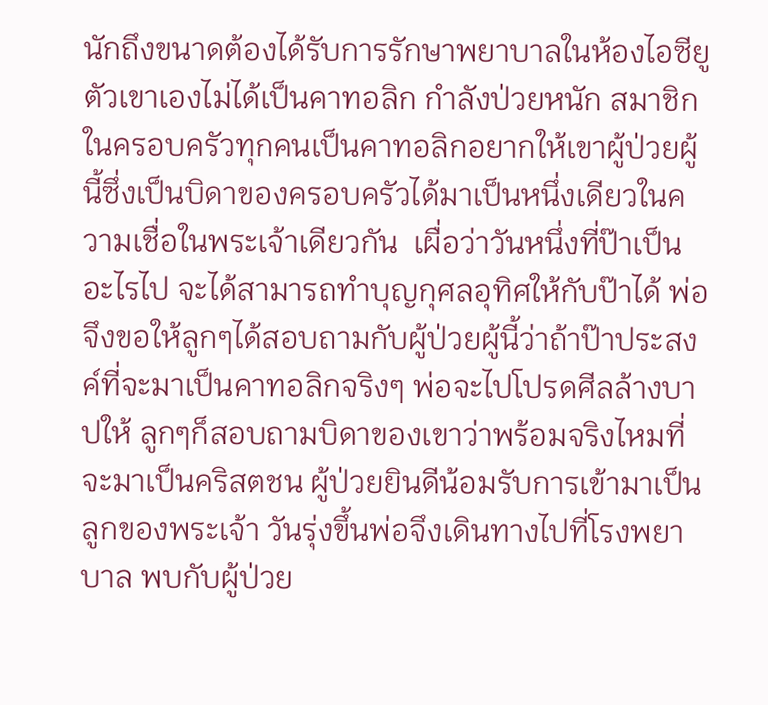นักถึงขนาดต้องได้รับการรักษาพยาบาลในห้องไอซียู ตัวเขาเองไม่ได้เป็นคาทอลิก กำลังป่วยหนัก สมาชิกในครอบครัวทุกคนเป็นคาทอลิกอยากให้เขาผู้ป่วยผู้นี้ซึ่งเป็นบิดาของครอบครัวได้มาเป็นหนึ่งเดียวในความเชื่อในพระเจ้าเดียวกัน  เผื่อว่าวันหนึ่งที่ป๊าเป็นอะไรไป จะได้สามารถทำบุญกุศลอุทิศให้กับป๊าได้ พ่อจึงขอให้ลูกๆได้สอบถามกับผู้ป่วยผู้นี้ว่าถ้าป๊าประสงค์ที่จะมาเป็นคาทอลิกจริงๆ พ่อจะไปโปรดศีลล้างบาปให้ ลูกๆก็สอบถามบิดาของเขาว่าพร้อมจริงไหมที่จะมาเป็นคริสตชน ผู้ป่วยยินดีน้อมรับการเข้ามาเป็นลูกของพระเจ้า วันรุ่งขึ้นพ่อจึงเดินทางไปที่โรงพยาบาล พบกับผู้ป่วย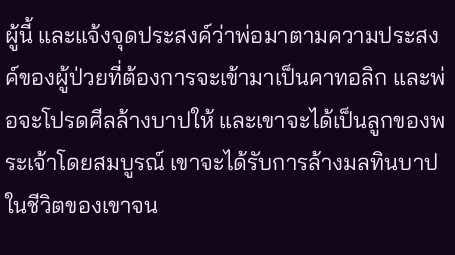ผู้นี้ และแจ้งจุดประสงค์ว่าพ่อมาตามความประสงค์ของผู้ป่วยที่ต้องการจะเข้ามาเป็นคาทอลิก และพ่อจะโปรดศีลล้างบาปให้ และเขาจะได้เป็นลูกของพระเจ้าโดยสมบูรณ์ เขาจะได้รับการล้างมลทินบาปในชีวิตของเขาจน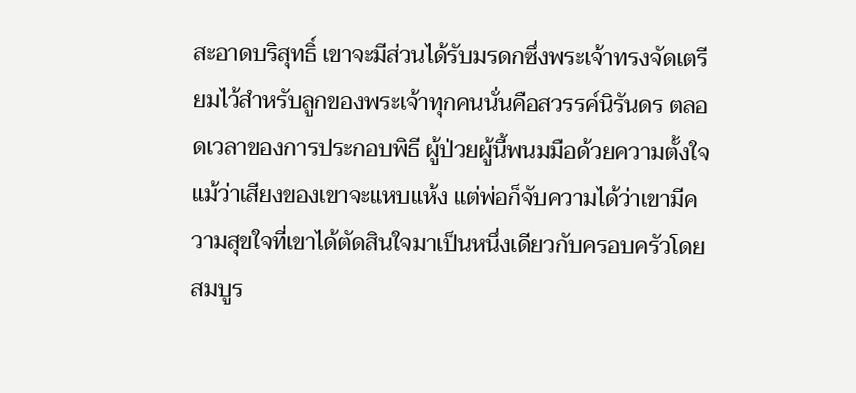สะอาดบริสุทธิ์ เขาจะมีส่วนได้รับมรดกซึ่งพระเจ้าทรงจัดเตรียมไว้สำหรับลูกของพระเจ้าทุกคนนั่นคือสวรรค์นิรันดร ตลอดเวลาของการประกอบพิธี ผู้ป่วยผู้นี้พนมมือด้วยความตั้งใจ แม้ว่าเสียงของเขาจะแหบแห้ง แต่พ่อก็จับความได้ว่าเขามีความสุขใจที่เขาได้ตัดสินใจมาเป็นหนึ่งเดียวกับครอบครัวโดยสมบูร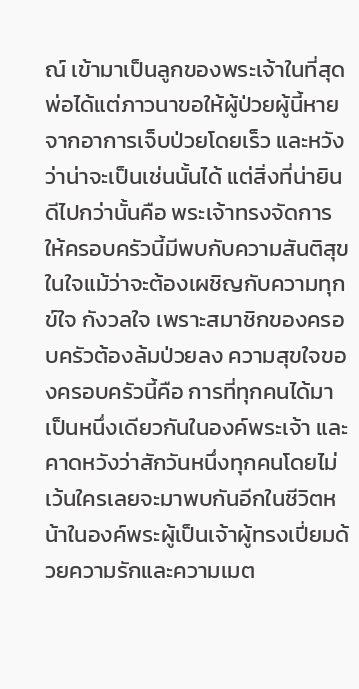ณ์ เข้ามาเป็นลูกของพระเจ้าในที่สุด พ่อได้แต่ภาวนาขอให้ผู้ป่วยผู้นี้หายจากอาการเจ็บป่วยโดยเร็ว และหวังว่าน่าจะเป็นเช่นนั้นได้ แต่สิ่งที่น่ายินดีไปกว่านั้นคือ พระเจ้าทรงจัดการให้ครอบครัวนี้มีพบกับความสันติสุขในใจแม้ว่าจะต้องเผชิญกับความทุกข์ใจ กังวลใจ เพราะสมาชิกของครอบครัวต้องล้มป่วยลง ความสุขใจของครอบครัวนี้คือ การที่ทุกคนได้มาเป็นหนึ่งเดียวกันในองค์พระเจ้า และคาดหวังว่าสักวันหนึ่งทุกคนโดยไม่เว้นใครเลยจะมาพบกันอีกในชีวิตหน้าในองค์พระผู้เป็นเจ้าผู้ทรงเปี่ยมด้วยความรักและความเมต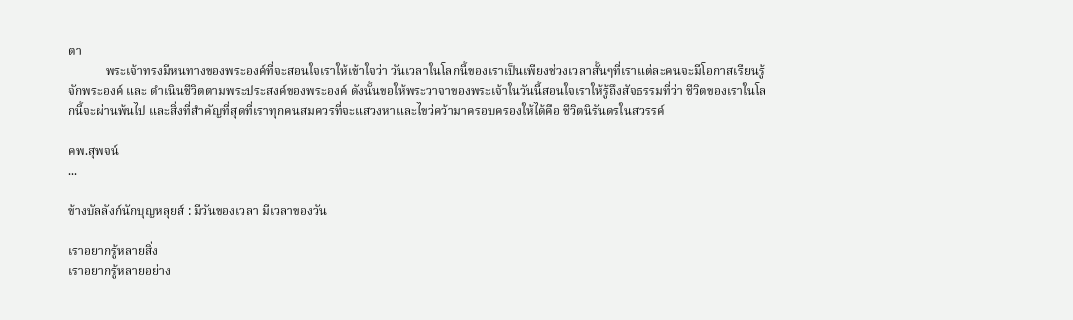ตา
            พระเจ้าทรงมีหนทางของพระองค์ที่จะสอนใจเราให้เข้าใจว่า วันเวลาในโลกนี้ของเราเป็นเพียงช่วงเวลาสั้นๆที่เราแต่ละคนจะมีโอกาสเรียนรู้จักพระองค์ และ ดำเนินชีวิตตามพระประสงค์ของพระองค์ ดังนั้นขอให้พระวาจาของพระเจ้าในวันนี้สอนใจเราให้รู้ถึงสัจธรรมที่ว่า ชีวิตของเราในโลกนี้จะผ่านพ้นไป และสิ่งที่สำคัญที่สุดที่เราทุกคนสมควรที่จะแสวงหาและไขว่คว้ามาครอบครองให้ได้คือ ชีวิตนิรันดรในสวรรค์

คพ.สุพจน์
...

ข้างบัลลังก์นักบุญหลุยส์ : มีวันของเวลา มีเวลาของวัน

เราอยากรู้หลายสิ่ง
เราอยากรู้หลายอย่าง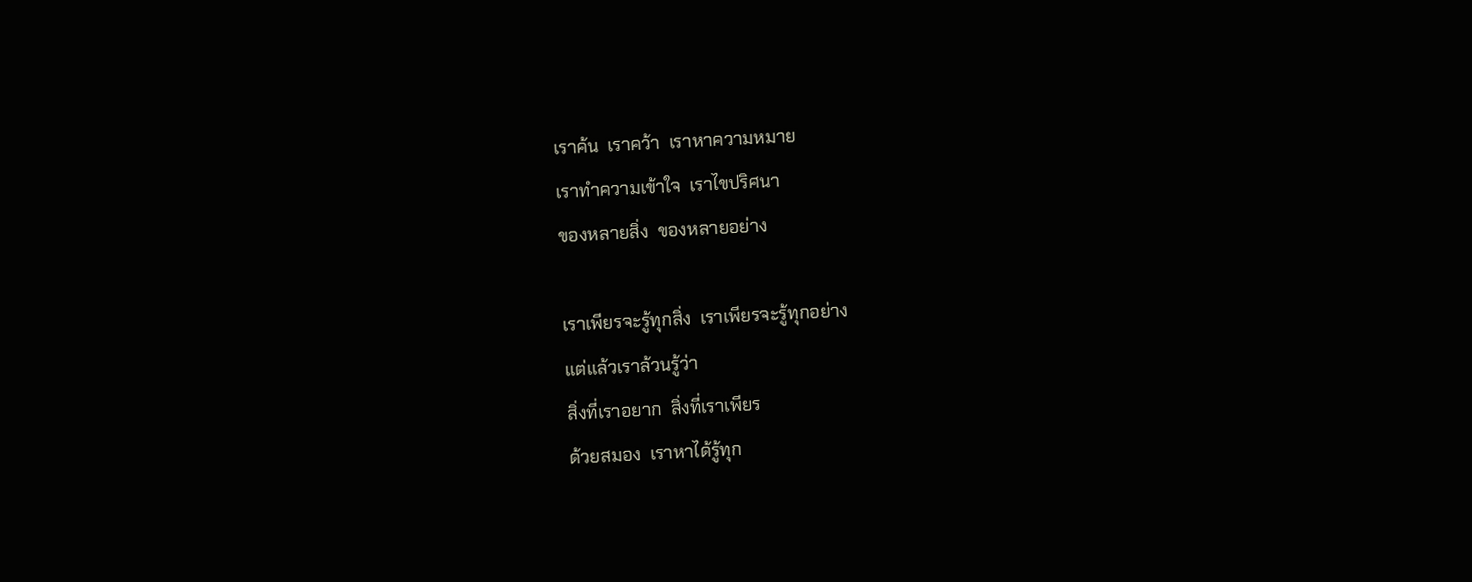เราค้น  เราคว้า  เราหาความหมาย
เราทำความเข้าใจ  เราไขปริศนา
ของหลายสิ่ง  ของหลายอย่าง

เราเพียรจะรู้ทุกสิ่ง  เราเพียรจะรู้ทุกอย่าง
แต่แล้วเราล้วนรู้ว่า
สิ่งที่เราอยาก  สิ่งที่เราเพียร
ด้วยสมอง  เราหาได้รู้ทุก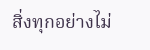สิ่งทุกอย่างไม่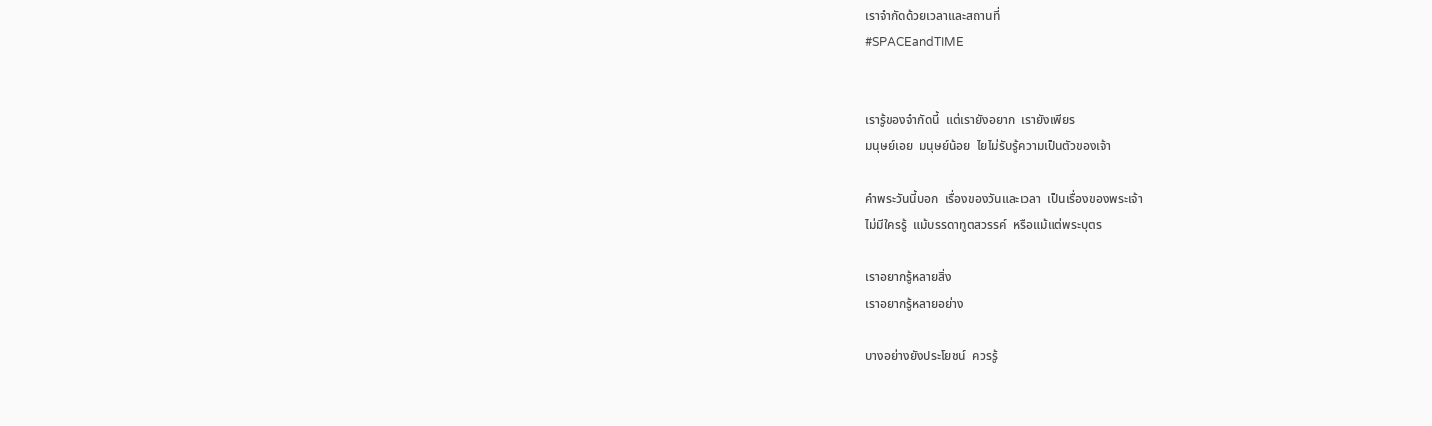เราจำกัดด้วยเวลาและสถานที่
#SPACEandTIME


เรารู้ของจำกัดนี้  แต่เรายังอยาก  เรายังเพียร
มนุษย์เอย  มนุษย์น้อย  ไยไม่รับรู้ความเป็นตัวของเจ้า

คำพระวันนี้บอก  เรื่องของวันและเวลา  เป็นเรื่องของพระเจ้า
ไม่มีใครรู้  แม้บรรดาทูตสวรรค์  หรือแม้แต่พระบุตร

เราอยากรู้หลายสิ่ง
เราอยากรู้หลายอย่าง

บางอย่างยังประโยชน์  ควรรู้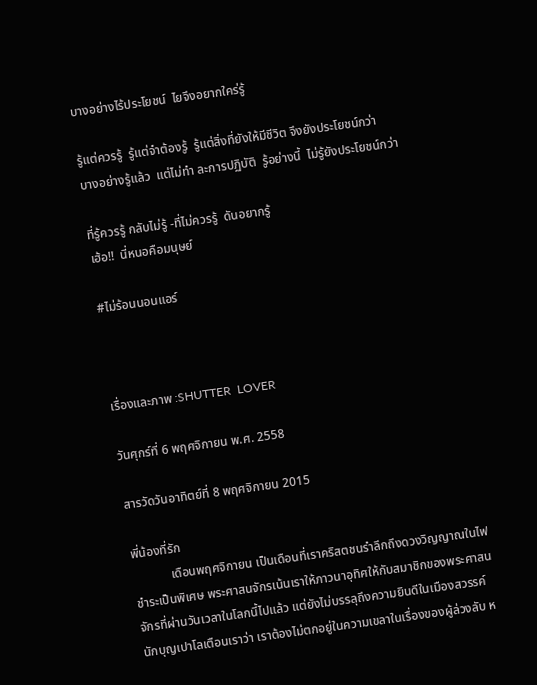บางอย่างไร้ประโยชน์  ไยจึงอยากใคร่รู้

รู้แต่ควรรู้  รู้แต่จำต้องรู้  รู้แต่สิ่งที่ยังให้มีชีวิต จึงยังประโยชน์กว่า
บางอย่างรู้แล้ว  แต่ไม่ทำ ละการปฏิบัติ  รู้อย่างนี้  ไม่รู้ยังประโยชน์กว่า

ที่รู้ควรรู้ กลับไม่รู้ -ที่ไม่ควรรู้  ดันอยากรู้
เฮ้อ!!  นี่หนอคือมนุษย์

#ไม่ร้อนนอนแอร์



เรื่องและภาพ :SHUTTER  LOVER

วันศุกร์ที่ 6 พฤศจิกายน พ.ศ. 2558

สารวัดวันอาทิตย์ที่ 8 พฤศจิกายน 2015

พี่น้องที่รัก
            เดือนพฤศจิกายน เป็นเดือนที่เราคริสตชนรำลึกถึงดวงวิญญาณในไฟชำระเป็นพิเศษ พระศาสนจักรเน้นเราให้ภาวนาอุทิศให้กับสมาชิกของพระศาสนจักรที่ผ่านวันเวลาในโลกนี้ไปแล้ว แต่ยังไม่บรรลุถึงความยินดีในเมืองสวรรค์ นักบุญเปาโลเตือนเราว่า เราต้องไม่ตกอยู่ในความเขลาในเรื่องของผู้ล่วงลับ ห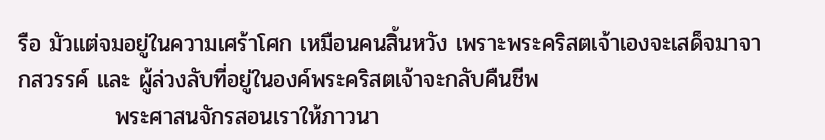รือ มัวแต่จมอยู่ในความเศร้าโศก เหมือนคนสิ้นหวัง เพราะพระคริสตเจ้าเองจะเสด็จมาจากสวรรค์ และ ผู้ล่วงลับที่อยู่ในองค์พระคริสตเจ้าจะกลับคืนชีพ
            พระศาสนจักรสอนเราให้ภาวนา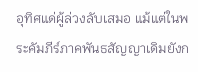อุทิศแด่ผู้ล่วงลับเสมอ แม้แต่ในพระคัมภีร์ภาคพันธสัญญาเดิมยังก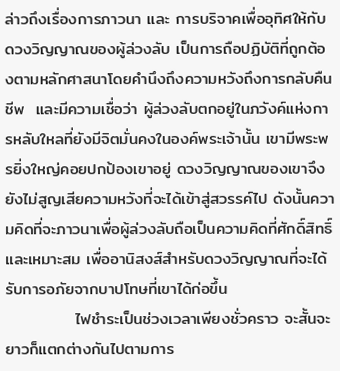ล่าวถึงเรื่องการภาวนา และ การบริจาคเพื่ออุทิศให้กับดวงวิญญาณของผู้ล่วงลับ เป็นการถือปฏิบัติที่ถูกต้องตามหลักศาสนาโดยคำนึงถึงความหวังถึงการกลับคืนชีพ  และมีความเชื่อว่า ผู้ล่วงลับตกอยู่ในภวังค์แห่งการหลับใหลที่ยังมีจิตมั่นคงในองค์พระเจ้านั้น เขามีพระพรยิ่งใหญ่คอยปกป้องเขาอยู่ ดวงวิญญาณของเขาจึงยังไม่สูญเสียความหวังที่จะได้เข้าสู่สวรรค์ไป ดังนั้นความคิดที่จะภาวนาเพื่อผู้ล่วงลับถือเป็นความคิดที่ศักดิ์สิทธิ์ และเหมาะสม เพื่ออานิสงส์สำหรับดวงวิญญาณที่จะได้รับการอภัยจากบาปโทษที่เขาได้ก่อขึ้น
            ไฟชำระเป็นช่วงเวลาเพียงชั่วคราว จะสั้นจะยาวก็แตกต่างกันไปตามการ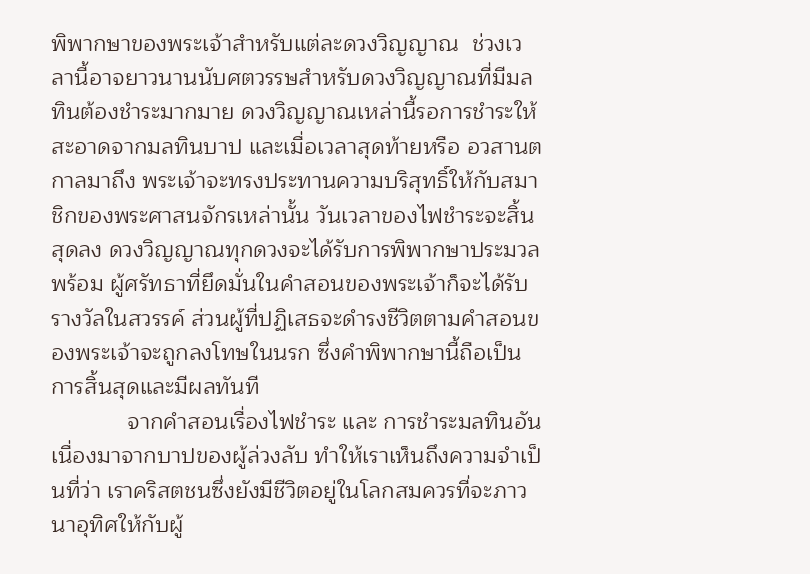พิพากษาของพระเจ้าสำหรับแต่ละดวงวิญญาณ  ช่วงเวลานี้อาจยาวนานนับศตวรรษสำหรับดวงวิญญาณที่มีมลทินต้องชำระมากมาย ดวงวิญญาณเหล่านี้รอการชำระให้สะอาดจากมลทินบาป และเมื่อเวลาสุดท้ายหรือ อวสานตกาลมาถึง พระเจ้าจะทรงประทานความบริสุทธิ์ให้กับสมาชิกของพระศาสนจักรเหล่านั้น วันเวลาของไฟชำระจะสิ้นสุดลง ดวงวิญญาณทุกดวงจะได้รับการพิพากษาประมวลพร้อม ผู้ศรัทธาที่ยึดมั่นในคำสอนของพระเจ้าก็จะได้รับรางวัลในสวรรค์ ส่วนผู้ที่ปฏิเสธจะดำรงชีวิตตามคำสอนของพระเจ้าจะถูกลงโทษในนรก ซึ่งคำพิพากษานี้ถือเป็นการสิ้นสุดและมีผลทันที
            จากคำสอนเรื่องไฟชำระ และ การชำระมลทินอันเนื่องมาจากบาปของผู้ล่วงลับ ทำให้เราเห็นถึงความจำเป็นที่ว่า เราคริสตชนซึ่งยังมีชีวิตอยู่ในโลกสมควรที่จะภาวนาอุทิศให้กับผู้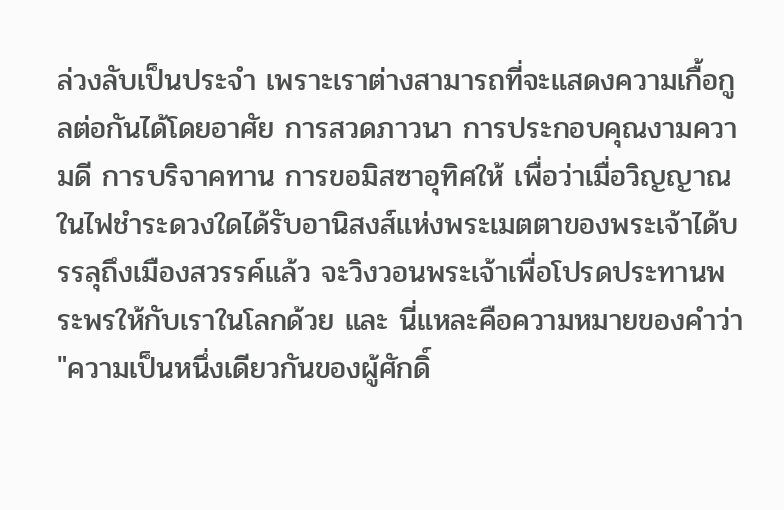ล่วงลับเป็นประจำ เพราะเราต่างสามารถที่จะแสดงความเกื้อกูลต่อกันได้โดยอาศัย การสวดภาวนา การประกอบคุณงามความดี การบริจาคทาน การขอมิสซาอุทิศให้ เพื่อว่าเมื่อวิญญาณในไฟชำระดวงใดได้รับอานิสงส์แห่งพระเมตตาของพระเจ้าได้บรรลุถึงเมืองสวรรค์แล้ว จะวิงวอนพระเจ้าเพื่อโปรดประทานพระพรให้กับเราในโลกด้วย และ นี่แหละคือความหมายของคำว่า "ความเป็นหนึ่งเดียวกันของผู้ศักดิ์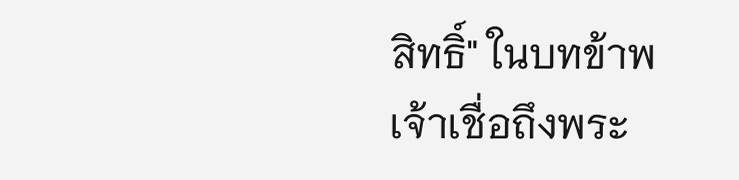สิทธิ์" ในบทข้าพเจ้าเชื่อถึงพระ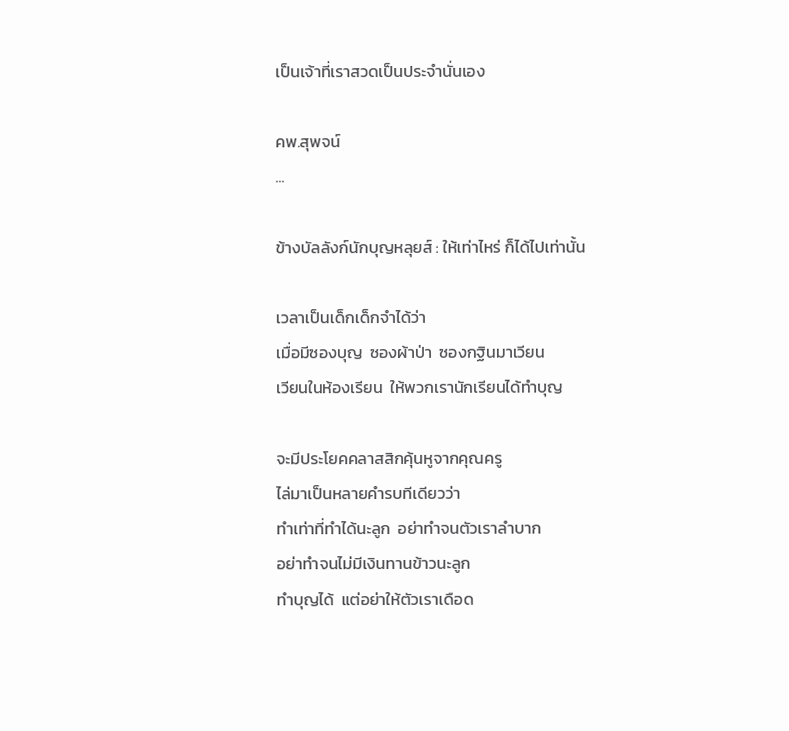เป็นเจ้าที่เราสวดเป็นประจำนั่นเอง

คพ.สุพจน์
...

ข้างบัลลังก์นักบุญหลุยส์ : ให้เท่าไหร่ ก็ได้ไปเท่านั้น

เวลาเป็นเด็กเด็กจำได้ว่า
เมื่อมีซองบุญ  ซองผ้าป่า  ซองกฐินมาเวียน
เวียนในห้องเรียน  ให้พวกเรานักเรียนได้ทำบุญ

จะมีประโยคคลาสสิกคุ้นหูจากคุณครู
ไล่มาเป็นหลายคำรบทีเดียวว่า
ทำเท่าที่ทำได้นะลูก  อย่าทำจนตัวเราลำบาก
อย่าทำจนไม่มีเงินทานข้าวนะลูก
ทำบุญได้  แต่อย่าให้ตัวเราเดือด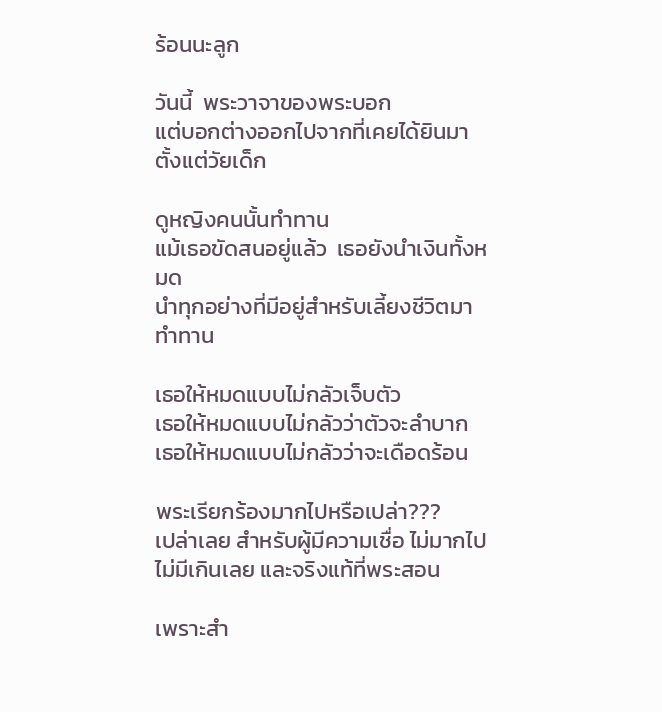ร้อนนะลูก

วันนี้  พระวาจาของพระบอก
แต่บอกต่างออกไปจากที่เคยได้ยินมาตั้งแต่วัยเด็ก

ดูหญิงคนนั้นทำทาน
แม้เธอขัดสนอยู่แล้ว  เธอยังนำเงินทั้งหมด
นำทุกอย่างที่มีอยู่สำหรับเลี้ยงชีวิตมาทำทาน

เธอให้หมดแบบไม่กลัวเจ็บตัว
เธอให้หมดแบบไม่กลัวว่าตัวจะลำบาก
เธอให้หมดแบบไม่กลัวว่าจะเดือดร้อน

พระเรียกร้องมากไปหรือเปล่า???
เปล่าเลย สำหรับผู้มีความเชื่อ ไม่มากไป ไม่มีเกินเลย และจริงแท้ที่พระสอน

เพราะสำ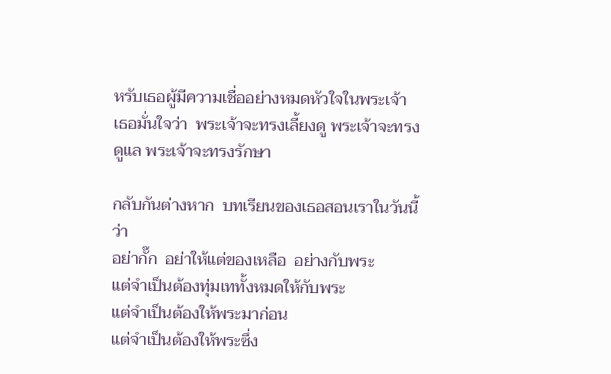หรับเธอผู้มีความเชื่ออย่างหมดหัวใจในพระเจ้า
เธอมั่นใจว่า  พระเจ้าจะทรงเลี้ยงดู พระเจ้าจะทรงดูแล พระเจ้าจะทรงรักษา

กลับกันต่างหาก  บทเรียนของเธอสอนเราในวันนี้ว่า
อย่ากั๊ก  อย่าให้แต่ของเหลือ  อย่างกับพระ
แต่จำเป็นต้องทุ่มเททั้งหมดให้กับพระ
แต่จำเป็นต้องให้พระมาก่อน
แต่จำเป็นต้องให้พระซึ่ง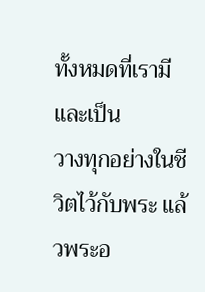ทั้งหมดที่เรามีและเป็น
วางทุกอย่างในชีวิตไว้กับพระ แล้วพระอ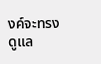งค์จะทรงดูแล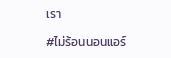เรา

#ไม่ร้อนนอนแอร์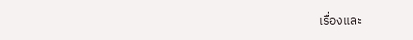เรื่องและ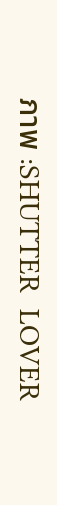ภาพ :SHUTTER  LOVER